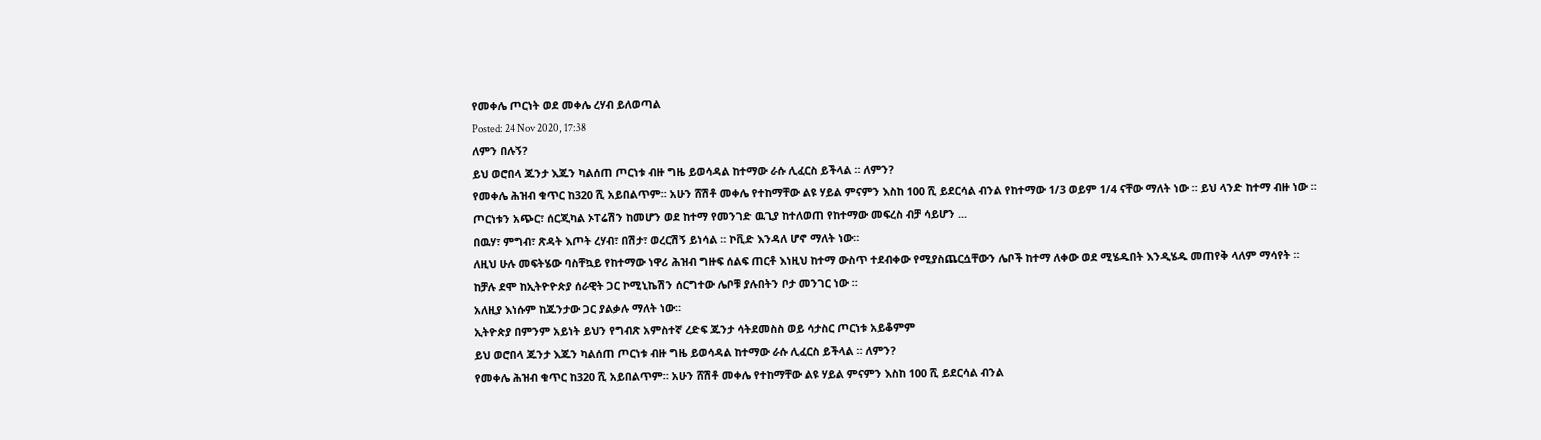የመቀሌ ጦርነት ወደ መቀሌ ረሃብ ይለወጣል
Posted: 24 Nov 2020, 17:38
ለምን በሉኝ?
ይህ ወሮበላ ጁንታ እጁን ካልሰጠ ጦርነቱ ብዙ ግዜ ይወሳዳል ከተማው ራሱ ሊፈርስ ይችላል ። ለምን?
የመቀሌ ሕዝብ ቁጥር ከ320 ሺ አይበልጥም። አሁን ሸሽቶ መቀሌ የተከማቸው ልዩ ሃይል ምናምን እስከ 100 ሺ ይደርሳል ብንል የከተማው 1/3 ወይም 1/4 ናቸው ማለት ነው ። ይህ ላንድ ከተማ ብዙ ነው ።
ጦርነቱን አጭር፣ ሰርጂካል ኦፐሬሽን ከመሆን ወደ ከተማ የመንገድ ዉጊያ ከተለወጠ የከተማው መፍረስ ብቻ ሳይሆን ...
በዉሃ፣ ምግብ፣ ጽዳት እጦት ረሃብ፣ በሽታ፣ ወረርሽኝ ይነሳል ። ኮቪድ እንዳለ ሆኖ ማለት ነው።
ለዚህ ሁሉ መፍትሄው ባስቸኳይ የከተማው ነዋሪ ሕዝብ ግዙፍ ሰልፍ ጠርቶ እነዚህ ከተማ ውስጥ ተደብቀው የሚያስጨርሷቸውን ሌቦች ከተማ ለቀው ወደ ሚሄዱበት እንዲሄዱ መጠየቅ ላለም ማሳየት ።
ከቻሉ ደሞ ከኢትዮዮጵያ ሰራዊት ጋር ኮሚኒኬሽን ሰርግተው ሌቦቹ ያሉበትን ቦታ መንገር ነው ።
አለዚያ እነሱም ከጁንታው ጋር ያልቃሉ ማለት ነው።
ኢትዮጵያ በምንም አይነት ይህን የግብጽ አምስተኛ ረድፍ ጁንታ ሳትደመስስ ወይ ሳታስር ጦርነቱ አይቆምም
ይህ ወሮበላ ጁንታ እጁን ካልሰጠ ጦርነቱ ብዙ ግዜ ይወሳዳል ከተማው ራሱ ሊፈርስ ይችላል ። ለምን?
የመቀሌ ሕዝብ ቁጥር ከ320 ሺ አይበልጥም። አሁን ሸሽቶ መቀሌ የተከማቸው ልዩ ሃይል ምናምን እስከ 100 ሺ ይደርሳል ብንል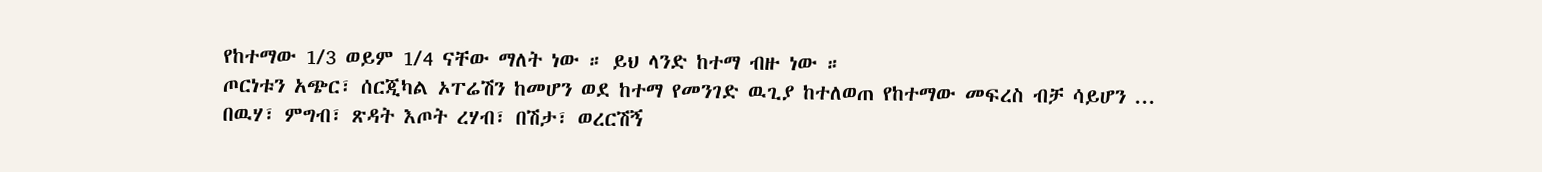የከተማው 1/3 ወይም 1/4 ናቸው ማለት ነው ። ይህ ላንድ ከተማ ብዙ ነው ።
ጦርነቱን አጭር፣ ሰርጂካል ኦፐሬሽን ከመሆን ወደ ከተማ የመንገድ ዉጊያ ከተለወጠ የከተማው መፍረስ ብቻ ሳይሆን ...
በዉሃ፣ ምግብ፣ ጽዳት እጦት ረሃብ፣ በሽታ፣ ወረርሽኝ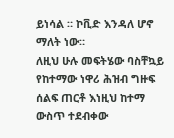ይነሳል ። ኮቪድ እንዳለ ሆኖ ማለት ነው።
ለዚህ ሁሉ መፍትሄው ባስቸኳይ የከተማው ነዋሪ ሕዝብ ግዙፍ ሰልፍ ጠርቶ እነዚህ ከተማ ውስጥ ተደብቀው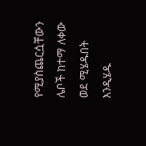የሚያስጨርሷቸውን ሌቦች ከተማ ለቀው ወደ ሚሄዱበት እንዲሄዱ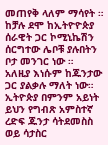መጠየቅ ላለም ማሳየት ።
ከቻሉ ደሞ ከኢትዮዮጵያ ሰራዊት ጋር ኮሚኒኬሽን ሰርግተው ሌቦቹ ያሉበትን ቦታ መንገር ነው ።
አለዚያ እነሱም ከጁንታው ጋር ያልቃሉ ማለት ነው።
ኢትዮጵያ በምንም አይነት ይህን የግብጽ አምስተኛ ረድፍ ጁንታ ሳትደመስስ ወይ ሳታስር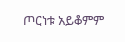ጦርነቱ አይቆምም